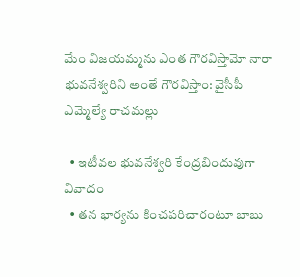మేం విజయమ్మను ఎంత గౌరవిస్తామో నారా భువనేశ్వరిని అంతే గౌరవిస్తాం: వైసీపీ ఎమ్మెల్యే రాచమల్లు

  • ఇటీవల భువనేశ్వరి కేంద్రబిందువుగా వివాదం
  • తన భార్యను కించపరిచారంటూ బాబు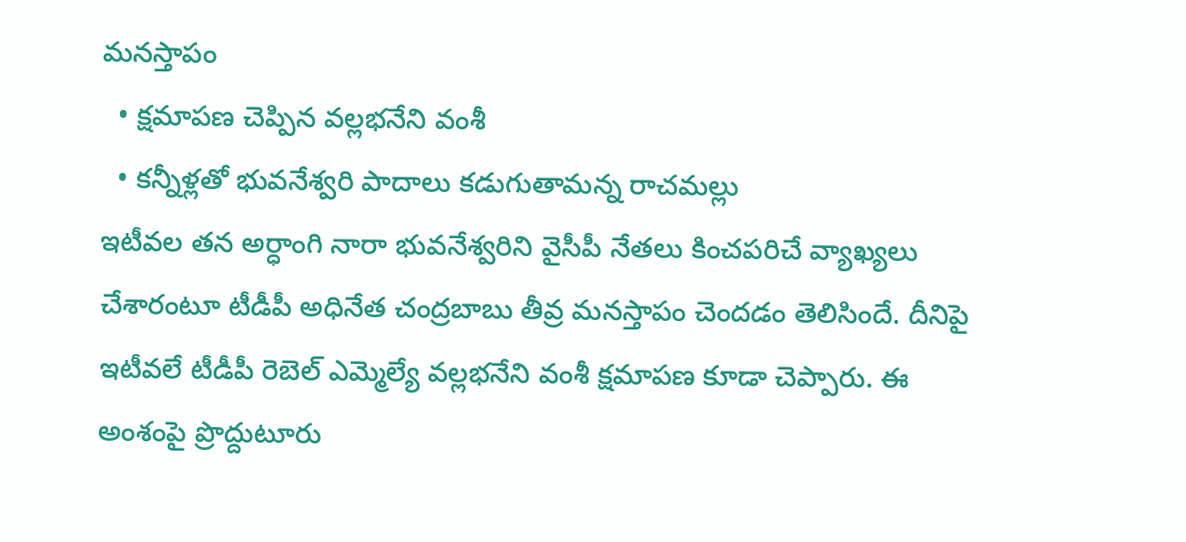మనస్తాపం
  • క్షమాపణ చెప్పిన వల్లభనేని వంశీ
  • కన్నీళ్లతో భువనేశ్వరి పాదాలు కడుగుతామన్న రాచమల్లు
ఇటీవల తన అర్ధాంగి నారా భువనేశ్వరిని వైసీపీ నేతలు కించపరిచే వ్యాఖ్యలు చేశారంటూ టీడీపీ అధినేత చంద్రబాబు తీవ్ర మనస్తాపం చెందడం తెలిసిందే. దీనిపై ఇటీవలే టీడీపీ రెబెల్ ఎమ్మెల్యే వల్లభనేని వంశీ క్షమాపణ కూడా చెప్పారు. ఈ అంశంపై ప్రొద్దుటూరు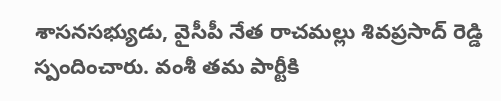శాసనసభ్యుడు, వైసీపీ నేత రాచమల్లు శివప్రసాద్ రెడ్డి స్పందించారు. వంశీ తమ పార్టీకి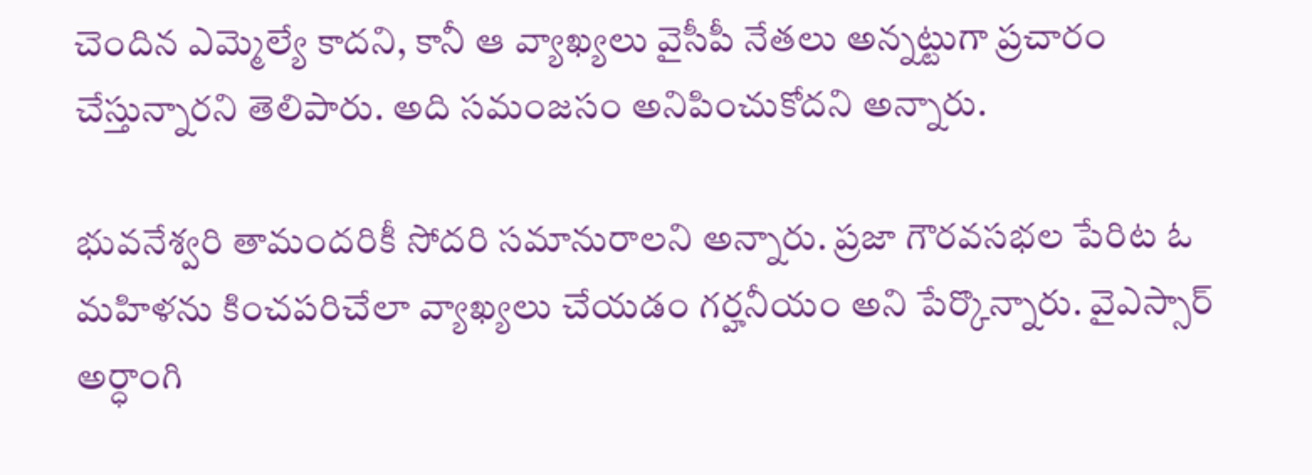చెందిన ఎమ్మెల్యే కాదని, కానీ ఆ వ్యాఖ్యలు వైసీపీ నేతలు అన్నట్టుగా ప్రచారం చేస్తున్నారని తెలిపారు. అది సమంజసం అనిపించుకోదని అన్నారు.

భువనేశ్వరి తామందరికీ సోదరి సమానురాలని అన్నారు. ప్రజా గౌరవసభల పేరిట ఓ మహిళను కించపరిచేలా వ్యాఖ్యలు చేయడం గర్హనీయం అని పేర్కొన్నారు. వైఎస్సార్ అర్ధాంగి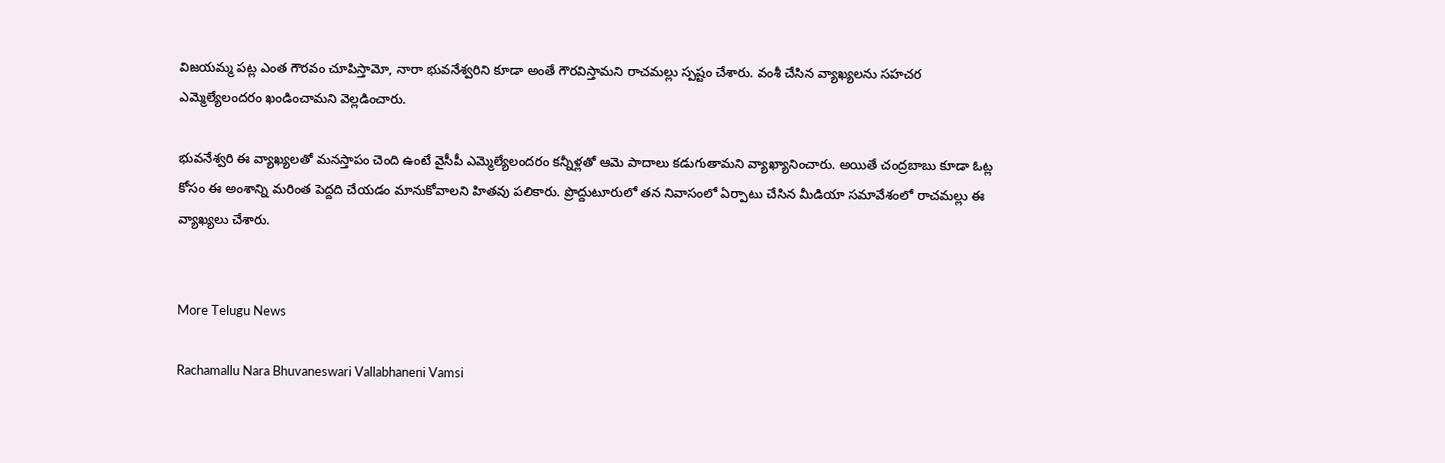విజయమ్మ పట్ల ఎంత గౌరవం చూపిస్తామో, నారా భువనేశ్వరిని కూడా అంతే గౌరవిస్తామని రాచమల్లు స్పష్టం చేశారు. వంశీ చేసిన వ్యాఖ్యలను సహచర ఎమ్మెల్యేలందరం ఖండించామని వెల్లడించారు.

భువనేశ్వరి ఈ వ్యాఖ్యలతో మనస్తాపం చెంది ఉంటే వైసీపీ ఎమ్మెల్యేలందరం కన్నీళ్లతో ఆమె పాదాలు కడుగుతామని వ్యాఖ్యానించారు. అయితే చంద్రబాబు కూడా ఓట్ల కోసం ఈ అంశాన్ని మరింత పెద్దది చేయడం మానుకోవాలని హితవు పలికారు. ప్రొద్దుటూరులో తన నివాసంలో ఏర్పాటు చేసిన మీడియా సమావేశంలో రాచమల్లు ఈ వ్యాఖ్యలు చేశారు.


More Telugu News

Rachamallu Nara Bhuvaneswari Vallabhaneni Vamsi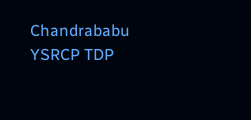Chandrababu YSRCP TDP